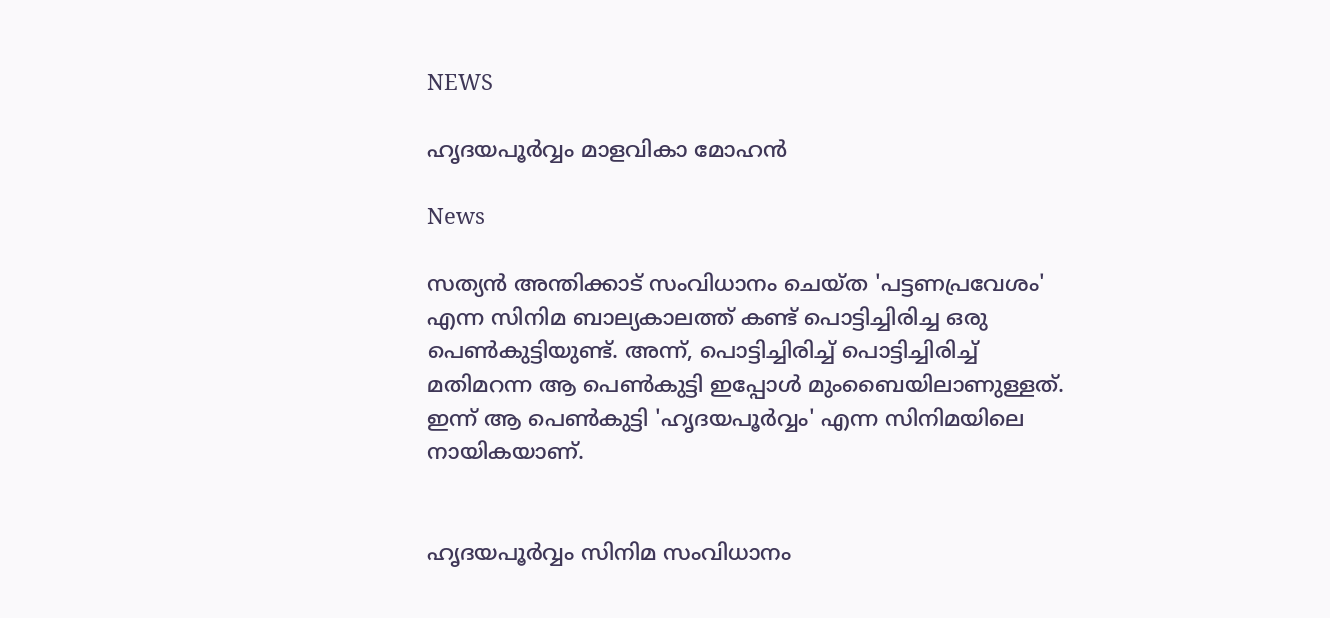NEWS

ഹൃദയപൂര്‍വ്വം മാളവികാ മോഹന്‍

News

സത്യന്‍ അന്തിക്കാട് സംവിധാനം ചെയ്ത 'പട്ടണപ്രവേശം' എന്ന സിനിമ ബാല്യകാലത്ത് കണ്ട് പൊട്ടിച്ചിരിച്ച ഒരു പെണ്‍കുട്ടിയുണ്ട്. അന്ന്, പൊട്ടിച്ചിരിച്ച് പൊട്ടിച്ചിരിച്ച് മതിമറന്ന ആ പെണ്‍കുട്ടി ഇപ്പോള്‍ മുംബൈയിലാണുള്ളത്. ഇന്ന് ആ പെണ്‍കുട്ടി 'ഹൃദയപൂര്‍വ്വം' എന്ന സിനിമയിലെ നായികയാണ്.


ഹൃദയപൂര്‍വ്വം സിനിമ സംവിധാനം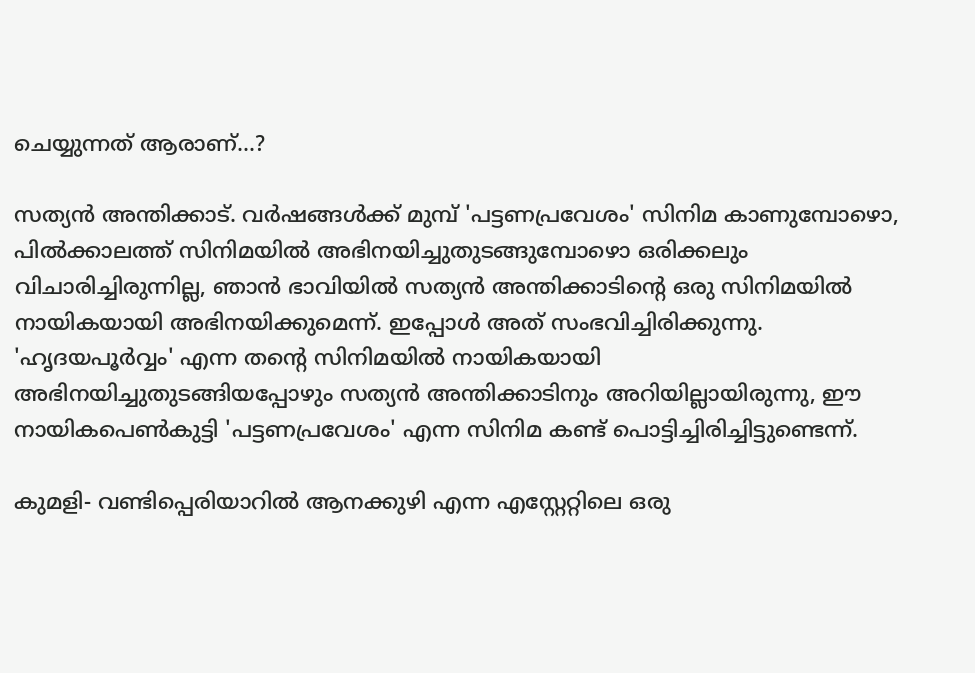ചെയ്യുന്നത് ആരാണ്...?

സത്യന്‍ അന്തിക്കാട്. വര്‍ഷങ്ങള്‍ക്ക് മുമ്പ് 'പട്ടണപ്രവേശം' സിനിമ കാണുമ്പോഴൊ, പില്‍ക്കാലത്ത് സിനിമയില്‍ അഭിനയിച്ചുതുടങ്ങുമ്പോഴൊ ഒരിക്കലും വിചാരിച്ചിരുന്നില്ല, ഞാന്‍ ഭാവിയില്‍ സത്യന്‍ അന്തിക്കാടിന്റെ ഒരു സിനിമയില്‍ നായികയായി അഭിനയിക്കുമെന്ന്. ഇപ്പോള്‍ അത് സംഭവിച്ചിരിക്കുന്നു. 'ഹൃദയപൂര്‍വ്വം' എന്ന തന്റെ സിനിമയില്‍ നായികയായി അഭിനയിച്ചുതുടങ്ങിയപ്പോഴും സത്യന്‍ അന്തിക്കാടിനും അറിയില്ലായിരുന്നു, ഈ നായികപെണ്‍കുട്ടി 'പട്ടണപ്രവേശം' എന്ന സിനിമ കണ്ട് പൊട്ടിച്ചിരിച്ചിട്ടുണ്ടെന്ന്.

കുമളി- വണ്ടിപ്പെരിയാറില്‍ ആനക്കുഴി എന്ന എസ്റ്റേറ്റിലെ ഒരു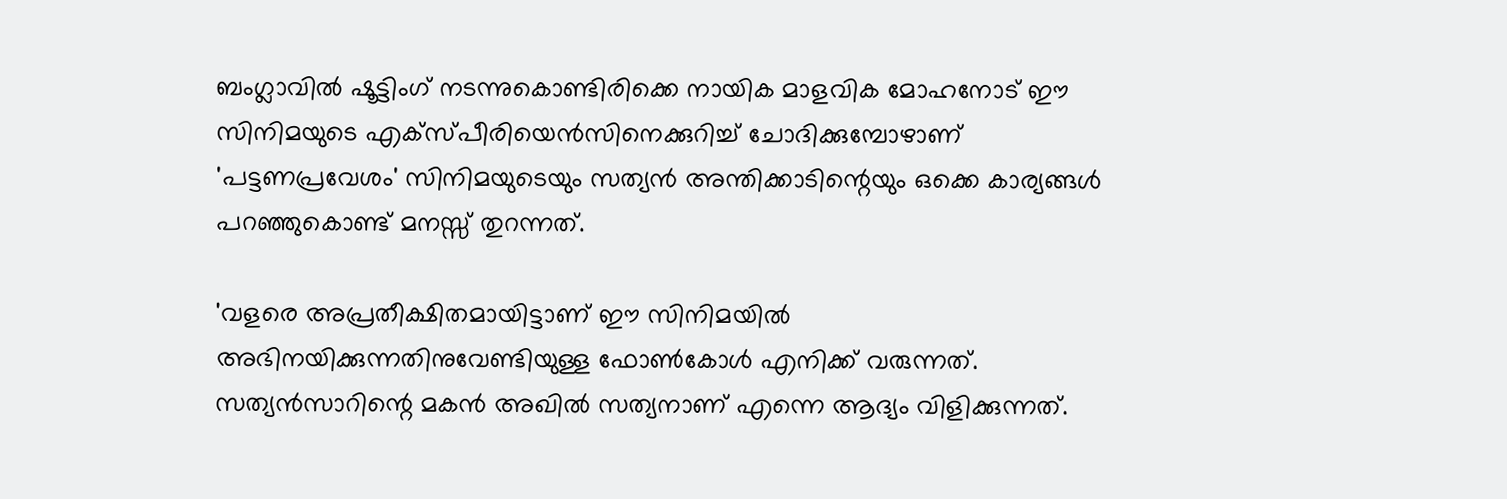ബംഗ്ലാവില്‍ ഷൂട്ടിംഗ് നടന്നുകൊണ്ടിരിക്കെ നായിക മാളവിക മോഹനോട് ഈ സിനിമയുടെ എക്‌സ്പീരിയെന്‍സിനെക്കുറിച്ച് ചോദിക്കുമ്പോഴാണ് 'പട്ടണപ്രവേശം' സിനിമയുടെയും സത്യന്‍ അന്തിക്കാടിന്റെയും ഒക്കെ കാര്യങ്ങള്‍ പറഞ്ഞുകൊണ്ട് മനസ്സ് തുറന്നത്.

'വളരെ അപ്രതീക്ഷിതമായിട്ടാണ് ഈ സിനിമയില്‍ അഭിനയിക്കുന്നതിനുവേണ്ടിയുള്ള ഫോണ്‍കോള്‍ എനിക്ക് വരുന്നത്. സത്യന്‍സാറിന്റെ മകന്‍ അഖില്‍ സത്യനാണ് എന്നെ ആദ്യം വിളിക്കുന്നത്.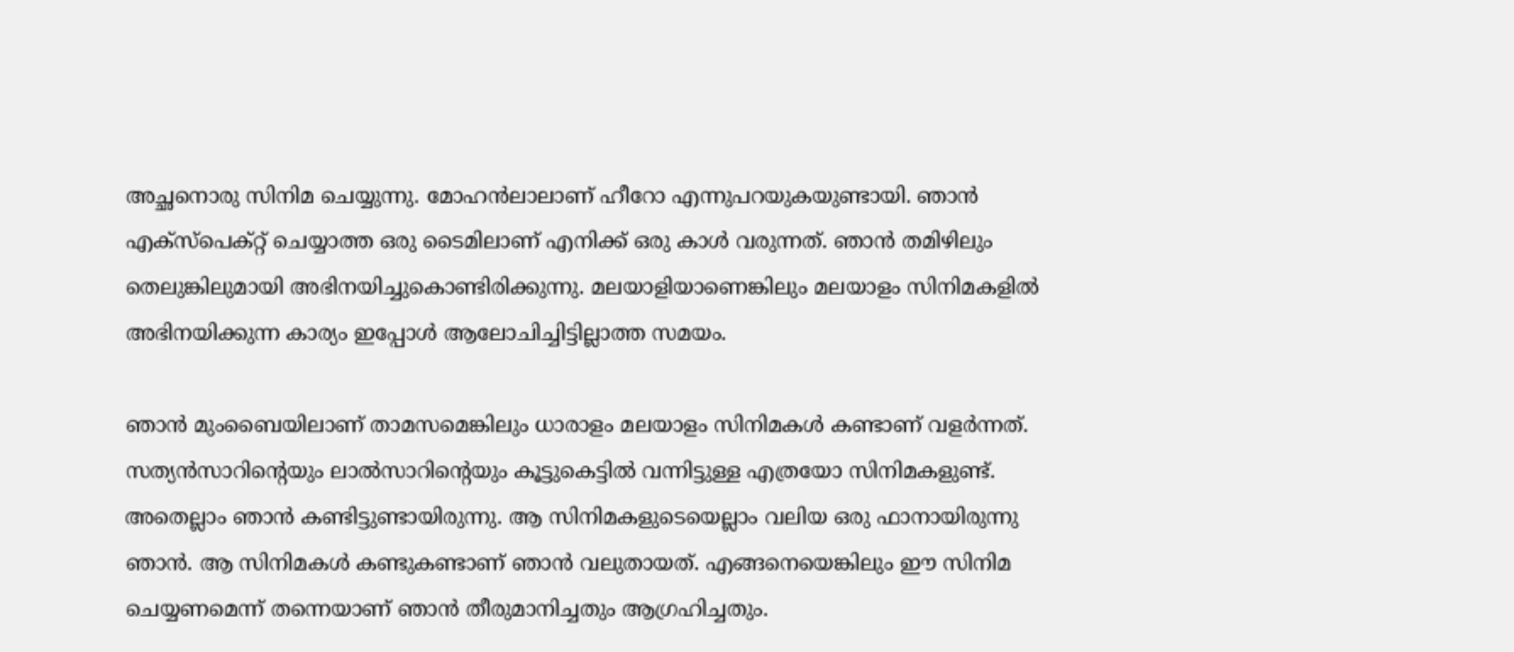അച്ഛനൊരു സിനിമ ചെയ്യുന്നു. മോഹന്‍ലാലാണ് ഹീറോ എന്നുപറയുകയുണ്ടായി. ഞാന്‍ എക്‌സ്‌പെക്റ്റ് ചെയ്യാത്ത ഒരു ടൈമിലാണ് എനിക്ക് ഒരു കാള്‍ വരുന്നത്. ഞാന്‍ തമിഴിലും തെലുങ്കിലുമായി അഭിനയിച്ചുകൊണ്ടിരിക്കുന്നു. മലയാളിയാണെങ്കിലും മലയാളം സിനിമകളില്‍ അഭിനയിക്കുന്ന കാര്യം ഇപ്പോള്‍ ആലോചിച്ചിട്ടില്ലാത്ത സമയം.

ഞാന്‍ മുംബൈയിലാണ് താമസമെങ്കിലും ധാരാളം മലയാളം സിനിമകള്‍ കണ്ടാണ് വളര്‍ന്നത്. സത്യന്‍സാറിന്റെയും ലാല്‍സാറിന്റെയും കൂട്ടുകെട്ടില്‍ വന്നിട്ടുള്ള എത്രയോ സിനിമകളുണ്ട്. അതെല്ലാം ഞാന്‍ കണ്ടിട്ടുണ്ടായിരുന്നു. ആ സിനിമകളുടെയെല്ലാം വലിയ ഒരു ഫാനായിരുന്നു ഞാന്‍. ആ സിനിമകള്‍ കണ്ടുകണ്ടാണ് ഞാന്‍ വലുതായത്. എങ്ങനെയെങ്കിലും ഈ സിനിമ ചെയ്യണമെന്ന് തന്നെയാണ് ഞാന്‍ തീരുമാനിച്ചതും ആഗ്രഹിച്ചതും.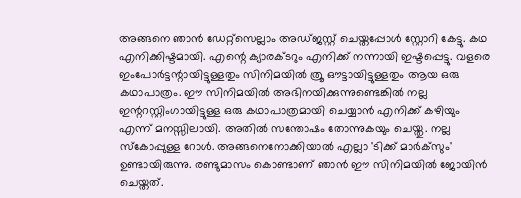അങ്ങനെ ഞാന്‍ ഡേറ്റ്‌സെല്ലാം അഡ്ജസ്റ്റ് ചെയ്തപ്പോള്‍ സ്റ്റോറി കേട്ടു. കഥ എനിക്കിഷ്ടമായി. എന്റെ ക്യാരക്ടറും എനിക്ക് നന്നായി ഇഷ്ടപ്പെട്ടു. വളരെ ഇംപോര്‍ട്ടന്റായിട്ടുള്ളതും സിനിമയില്‍ ത്രൂ ഔട്ടായിട്ടുള്ളതും ആയ ഒരു കഥാപാത്രം. ഈ സിനിമയില്‍ അഭിനയിക്കുന്നുണ്ടെങ്കില്‍ നല്ല ഇന്ററസ്റ്റിംഗായിട്ടുള്ള ഒരു കഥാപാത്രമായി ചെയ്യാന്‍ എനിക്ക് കഴിയും എന്ന് മനസ്സിലായി. അതില്‍ സന്തോഷം തോന്നുകയും ചെയ്തു. നല്ല സ്‌കോപ്പുള്ള റോള്‍. അങ്ങനെനോക്കിയാല്‍ എല്ലാ 'ടിക്ക് മാര്‍ക്‌സും' ഉണ്ടായിരുന്നു. രണ്ടുമാസം കൊണ്ടാണ് ഞാന്‍ ഈ സിനിമയില്‍ ജോയിന്‍ ചെയ്തത്.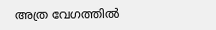അത്ര വേഗത്തില്‍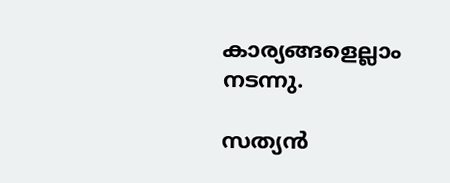കാര്യങ്ങളെല്ലാം നടന്നു.

സത്യന്‍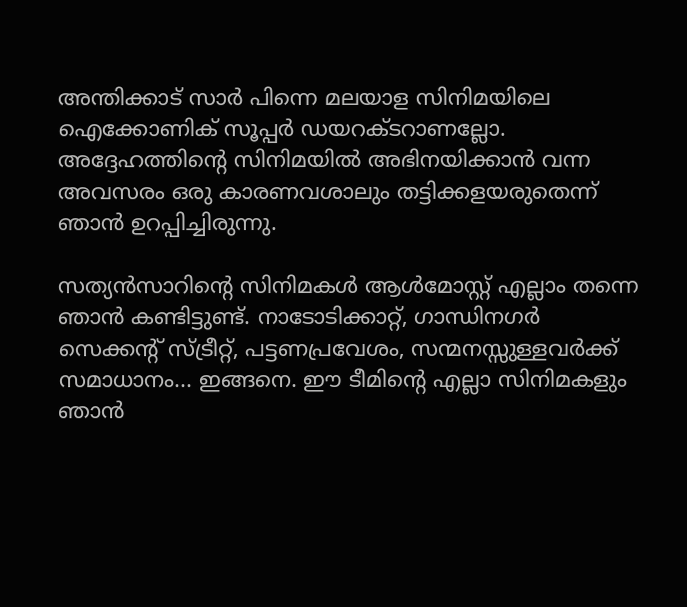അന്തിക്കാട് സാര്‍ പിന്നെ മലയാള സിനിമയിലെ ഐക്കോണിക് സൂപ്പര്‍ ഡയറക്ടറാണല്ലോ. അദ്ദേഹത്തിന്റെ സിനിമയില്‍ അഭിനയിക്കാന്‍ വന്ന അവസരം ഒരു കാരണവശാലും തട്ടിക്കളയരുതെന്ന് ഞാന്‍ ഉറപ്പിച്ചിരുന്നു.

സത്യന്‍സാറിന്റെ സിനിമകള്‍ ആള്‍മോസ്റ്റ് എല്ലാം തന്നെ ഞാന്‍ കണ്ടിട്ടുണ്ട്. നാടോടിക്കാറ്റ്, ഗാന്ധിനഗര്‍ സെക്കന്റ് സ്ട്രീറ്റ്, പട്ടണപ്രവേശം, സന്മനസ്സുള്ളവര്‍ക്ക് സമാധാനം... ഇങ്ങനെ. ഈ ടീമിന്റെ എല്ലാ സിനിമകളും ഞാന്‍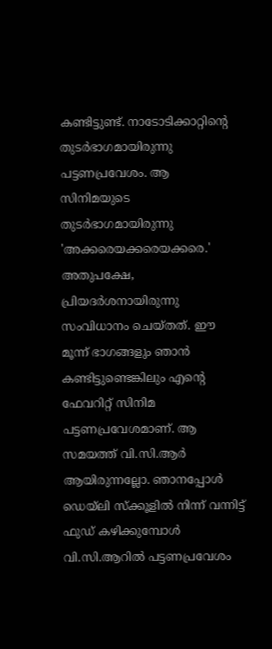കണ്ടിട്ടുണ്ട്. നാടോടിക്കാറ്റിന്റെ തുടര്‍ഭാഗമായിരുന്നു പട്ടണപ്രവേശം. ആ സിനിമയുടെ തുടര്‍ഭാഗമായിരുന്നു 'അക്കരെയക്കരെയക്കരെ.' അതുപക്ഷേ, പ്രിയദര്‍ശനായിരുന്നു സംവിധാനം ചെയ്തത്. ഈ മൂന്ന് ഭാഗങ്ങളും ഞാന്‍ കണ്ടിട്ടുണ്ടെങ്കിലും എന്റെ ഫേവറിറ്റ് സിനിമ പട്ടണപ്രവേശമാണ്. ആ  സമയത്ത് വി.സി.ആര്‍ ആയിരുന്നല്ലോ. ഞാനപ്പോള്‍ ഡെയ്‌ലി സ്‌ക്കൂളില്‍ നിന്ന് വന്നിട്ട് ഫുഡ് കഴിക്കുമ്പോള്‍ വി.സി.ആറില്‍ പട്ടണപ്രവേശം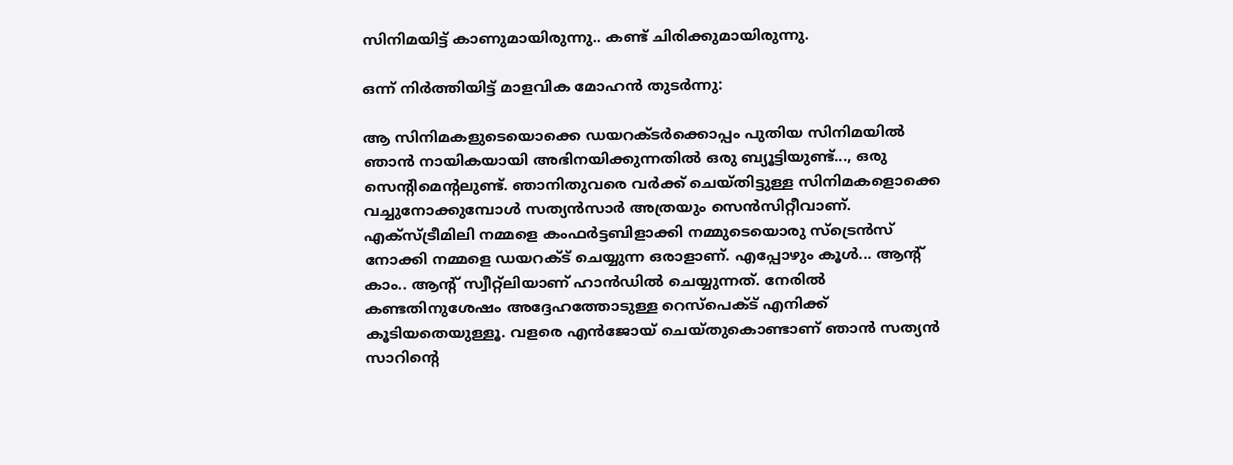സിനിമയിട്ട് കാണുമായിരുന്നു.. കണ്ട് ചിരിക്കുമായിരുന്നു.

ഒന്ന് നിര്‍ത്തിയിട്ട് മാളവിക മോഹന്‍ തുടര്‍ന്നു:

ആ സിനിമകളുടെയൊക്കെ ഡയറക്ടര്‍ക്കൊപ്പം പുതിയ സിനിമയില്‍ ഞാന്‍ നായികയായി അഭിനയിക്കുന്നതില്‍ ഒരു ബ്യൂട്ടിയുണ്ട്..., ഒരു സെന്റിമെന്റലുണ്ട്. ഞാനിതുവരെ വര്‍ക്ക് ചെയ്തിട്ടുള്ള സിനിമകളൊക്കെ വച്ചുനോക്കുമ്പോള്‍ സത്യന്‍സാര്‍ അത്രയും സെന്‍സിറ്റീവാണ്. എക്‌സ്ട്രീമിലി നമ്മളെ കംഫര്‍ട്ടബിളാക്കി നമ്മുടെയൊരു സ്‌ട്രെന്‍സ് നോക്കി നമ്മളെ ഡയറക്ട് ചെയ്യുന്ന ഒരാളാണ്. എപ്പോഴും കൂള്‍... ആന്റ് കാം.. ആന്റ് സ്വീറ്റ്‌ലിയാണ് ഹാന്‍ഡില്‍ ചെയ്യുന്നത്. നേരില്‍ കണ്ടതിനുശേഷം അദ്ദേഹത്തോടുള്ള റെസ്‌പെക്ട് എനിക്ക് കൂടിയതെയുള്ളൂ. വളരെ എന്‍ജോയ് ചെയ്തുകൊണ്ടാണ് ഞാന്‍ സത്യന്‍ സാറിന്റെ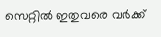സെറ്റില്‍ ഇതുവരെ വര്‍ക്ക്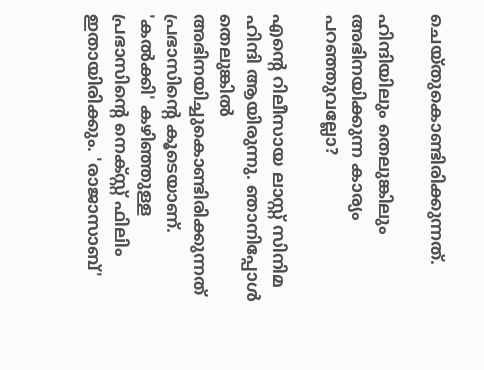ചെയ്തുകൊണ്ടിരിക്കുന്നത്.

ഹിന്ദിയിലും തെലുങ്കിലും അഭിനയിക്കുന്ന കാര്യം പറഞ്ഞുവല്ലോ?

എന്റെ റിലീസായ ലാസ്റ്റ് സിനിമ ഹിന്ദി ആയിരുന്നു. ഞാനിപ്പോള്‍ തെലുങ്കില്‍ അഭിനയിച്ചുകൊണ്ടിരിക്കുന്നത് പ്രഭാസിന്റെ കൂടെയാണ്. 'കല്‍ക്കി' കഴിഞ്ഞുള്ള പ്രഭാസിന്റെ നെക്സ്റ്റ് ഫിലിം ഇതായിരിക്കും. 'രാജാസാബ്'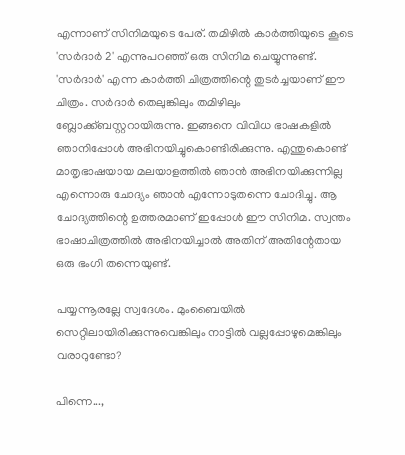എന്നാണ് സിനിമയുടെ പേര്. തമിഴില്‍ കാര്‍ത്തിയുടെ കൂടെ 'സര്‍ദാര്‍ 2' എന്നുപറഞ്ഞ് ഒരു സിനിമ ചെയ്യുന്നുണ്ട്. 'സര്‍ദാര്‍' എന്ന കാര്‍ത്തി ചിത്രത്തിന്റെ തുടര്‍ച്ചയാണ് ഈ ചിത്രം. സര്‍ദാര്‍ തെലുങ്കിലും തമിഴിലും ബ്ലോക്ക്ബസ്റ്ററായിരുന്നു. ഇങ്ങനെ വിവിധ ഭാഷകളില്‍ ഞാനിപ്പോള്‍ അഭിനയിച്ചുകൊണ്ടിരിക്കുന്നു. എന്തുകൊണ്ട് മാതൃഭാഷയായ മലയാളത്തില്‍ ഞാന്‍ അഭിനയിക്കുന്നില്ല എന്നൊരു ചോദ്യം ഞാന്‍ എന്നോടുതന്നെ ചോദിച്ചു. ആ ചോദ്യത്തിന്റെ ഉത്തരമാണ് ഇപ്പോള്‍ ഈ സിനിമ. സ്വന്തം ഭാഷാചിത്രത്തില്‍ അഭിനയിച്ചാല്‍ അതിന് അതിന്റേതായ ഒരു ഭംഗി തന്നെയുണ്ട്.

പയ്യന്നൂരല്ലേ സ്വദേശം. മുംബൈയില്‍ സെറ്റിലായിരിക്കുന്നുവെങ്കിലും നാട്ടില്‍ വല്ലപ്പോഴുമെങ്കിലും വരാറുണ്ടോ?

പിന്നെ...,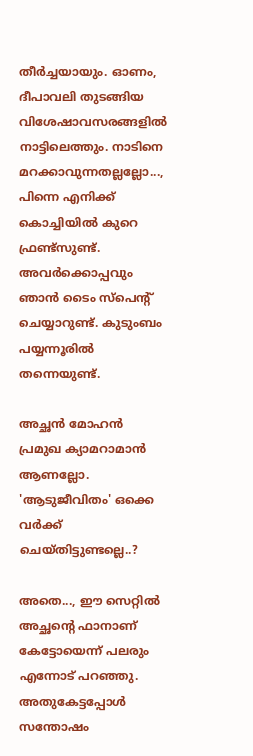തീര്‍ച്ചയായും. ഓണം, ദീപാവലി തുടങ്ങിയ വിശേഷാവസരങ്ങളില്‍ നാട്ടിലെത്തും. നാടിനെ മറക്കാവുന്നതല്ലല്ലോ..., പിന്നെ എനിക്ക് കൊച്ചിയില്‍ കുറെ ഫ്രണ്ട്‌സുണ്ട്. അവര്‍ക്കൊപ്പവും ഞാന്‍ ടൈം സ്‌പെന്റ് ചെയ്യാറുണ്ട്. കുടുംബം പയ്യന്നൂരില്‍ തന്നെയുണ്ട്.

അച്ഛന്‍ മോഹന്‍ പ്രമുഖ ക്യാമറാമാന്‍ ആണല്ലോ. 'ആടുജീവിതം' ഒക്കെ വര്‍ക്ക് ചെയ്തിട്ടുണ്ടല്ലെ..?

അതെ..., ഈ സെറ്റില്‍ അച്ഛന്റെ ഫാനാണ് കേട്ടോയെന്ന് പലരും എന്നോട് പറഞ്ഞു. അതുകേട്ടപ്പോള്‍ സന്തോഷം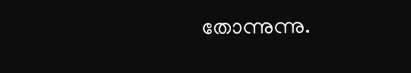തോന്നുന്നു.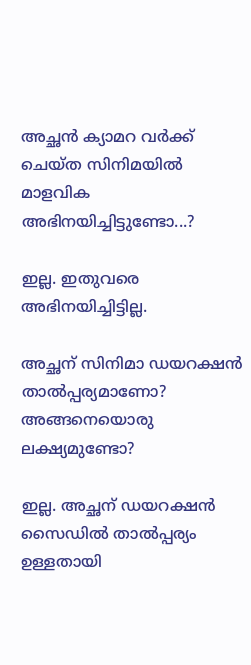അച്ഛന്‍ ക്യാമറ വര്‍ക്ക് ചെയ്ത സിനിമയില്‍ മാളവിക അഭിനയിച്ചിട്ടുണ്ടോ...?

ഇല്ല. ഇതുവരെ അഭിനയിച്ചിട്ടില്ല.

അച്ഛന് സിനിമാ ഡയറക്ഷന്‍ താല്‍പ്പര്യമാണോ? അങ്ങനെയൊരു ലക്ഷ്യമുണ്ടോ?

ഇല്ല. അച്ഛന് ഡയറക്ഷന്‍ സൈഡില്‍ താല്‍പ്പര്യം ഉള്ളതായി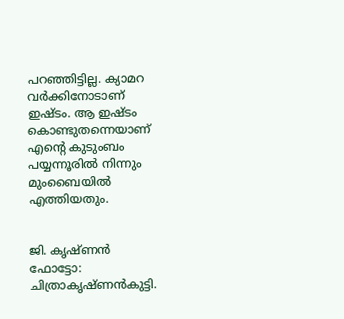പറഞ്ഞിട്ടില്ല. ക്യാമറ വര്‍ക്കിനോടാണ് ഇഷ്ടം. ആ ഇഷ്ടം കൊണ്ടുതന്നെയാണ് എന്റെ കുടുംബം പയ്യന്നൂരില്‍ നിന്നും മുംബൈയില്‍ എത്തിയതും.


ജി. കൃഷ്ണന്‍
ഫോട്ടോ: ചിത്രാകൃഷ്ണന്‍കുട്ടി.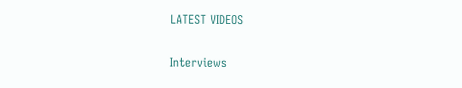LATEST VIDEOS

Interviews